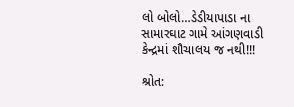લો બોલો…ડેડીયાપાડા ના સામારઘાટ ગામે આંગણવાડી કેન્દ્રમાં શૌચાલય જ નથી!!!

શ્રોત: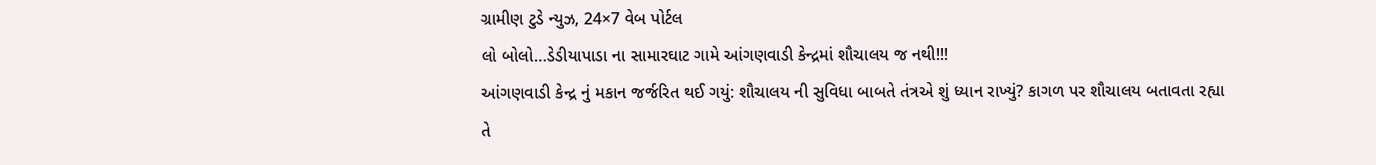ગ્રામીણ ટુડે ન્યુઝ, 24×7 વેબ પોર્ટલ
લો બોલો…ડેડીયાપાડા ના સામારઘાટ ગામે આંગણવાડી કેન્દ્રમાં શૌચાલય જ નથી!!!
આંગણવાડી કેન્દ્ર નું મકાન જર્જરિત થઈ ગયું: શૌચાલય ની સુવિધા બાબતે તંત્રએ શું ધ્યાન રાખ્યું? કાગળ પર શૌચાલય બતાવતા રહ્યા તે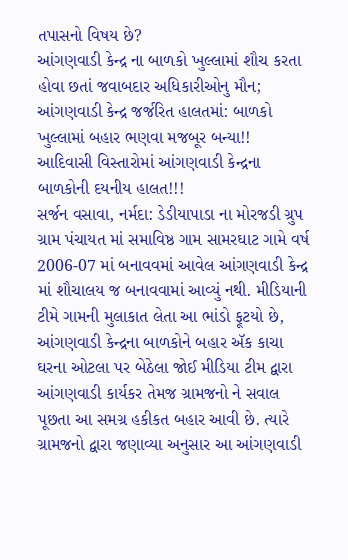તપાસનો વિષય છે?
આંગણવાડી કેન્દ્ર ના બાળકો ખુલ્લામાં શૌચ કરતા હોવા છતાં જવાબદાર અધિકારીઓનુ મૌન;
આંગણવાડી કેન્દ્ર જર્જરિત હાલતમાં: બાળકો ખુલ્લામાં બહાર ભણવા મજબૂર બન્યા!!
આદિવાસી વિસ્તારોમાં આંગણવાડી કેન્દ્રના બાળકોની દયનીય હાલત!!!
સર્જન વસાવા, નર્મદા: ડેડીયાપાડા ના મોરજડી ગ્રુપ ગ્રામ પંચાયત માં સમાવિષ્ઠ ગામ સામરઘાટ ગામે વર્ષ 2006-07 માં બનાવવમાં આવેલ આંગણવાડી કેન્દ્ર માં શૌચાલય જ બનાવવામાં આવ્યું નથી. મીડિયાની ટીમે ગામની મુલાકાત લેતા આ ભાંડો ફૂટયો છે, આંગણવાડી કેન્દ્રના બાળકોને બહાર ઍક કાચા ઘરના ઓટલા પર બેઠેલા જોઈ મીડિયા ટીમ દ્વારા આંગણવાડી કાર્યકર તેમજ ગ્રામજનો ને સવાલ પૂછતા આ સમગ્ર હકીકત બહાર આવી છે. ત્યારે ગ્રામજનો દ્વારા જણાવ્યા અનુસાર આ આંગણવાડી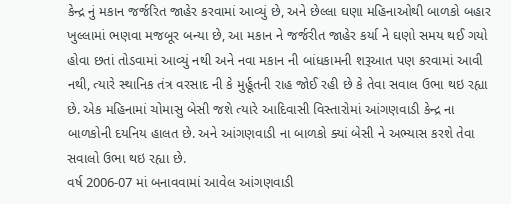કેન્દ્ર નું મકાન જર્જરિત જાહેર કરવામાં આવ્યું છે, અને છેલ્લા ઘણા મહિનાઓથી બાળકો બહાર ખુલ્લામાં ભણવા મજબૂર બન્યા છે, આ મકાન ને જર્જરીત જાહેર કર્યા ને ઘણો સમય થઈ ગયો હોવા છતાં તોડવામાં આવ્યું નથી અને નવા મકાન ની બાંધકામની શરૂઆત પણ કરવામાં આવી નથી, ત્યારે સ્થાનિક તંત્ર વરસાદ ની કે મુર્હૂતની રાહ જોઈ રહી છે કે તેવા સવાલ ઉભા થઇ રહ્યા છે. એક મહિનામાં ચોમાસુ બેસી જશે ત્યારે આદિવાસી વિસ્તારોમાં આંગણવાડી કેન્દ્ર ના બાળકોની દયનિય હાલત છે. અને આંગણવાડી ના બાળકો ક્યાં બેસી ને અભ્યાસ કરશે તેવા સવાલો ઉભા થઇ રહ્યા છે.
વર્ષ 2006-07 માં બનાવવામાં આવેલ આંગણવાડી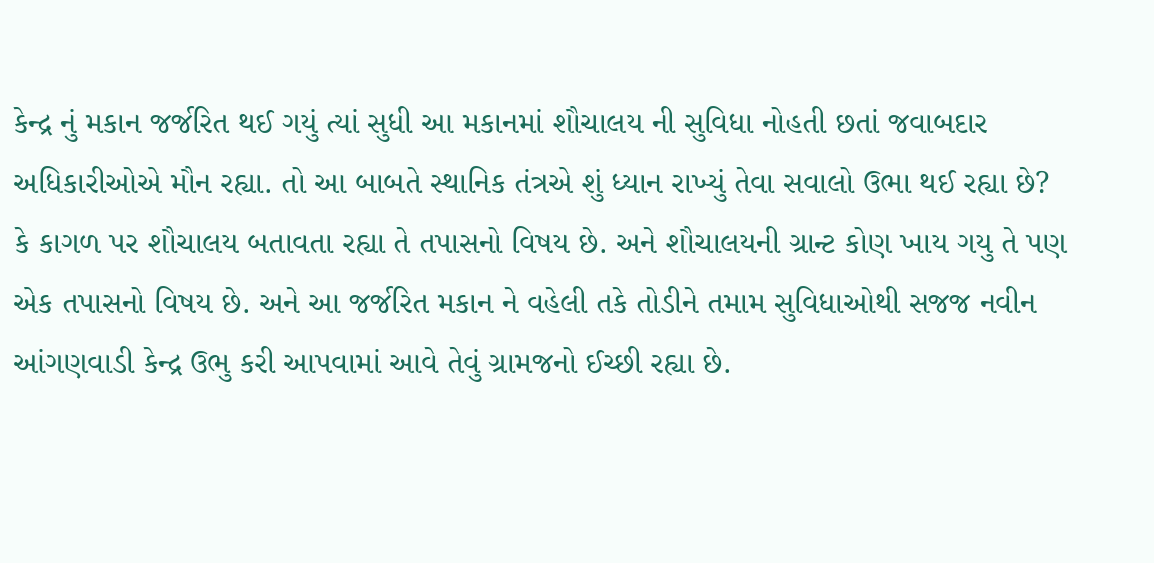કેન્દ્ર નું મકાન જર્જરિત થઈ ગયું ત્યાં સુધી આ મકાનમાં શૌચાલય ની સુવિધા નોહતી છતાં જવાબદાર અધિકારીઓએ મૌન રહ્યા. તો આ બાબતે સ્થાનિક તંત્રએ શું ધ્યાન રાખ્યું તેવા સવાલો ઉભા થઈ રહ્યા છે? કે કાગળ પર શૌચાલય બતાવતા રહ્યા તે તપાસનો વિષય છે. અને શૌચાલયની ગ્રાન્ટ કોણ ખાય ગયુ તે પણ એક તપાસનો વિષય છે. અને આ જર્જરિત મકાન ને વહેલી તકે તોડીને તમામ સુવિધાઓથી સજજ નવીન આંગણવાડી કેન્દ્ર ઉભુ કરી આપવામાં આવે તેવું ગ્રામજનો ઈચ્છી રહ્યા છે.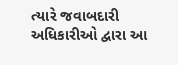ત્યારે જવાબદારી અધિકારીઓ દ્વારા આ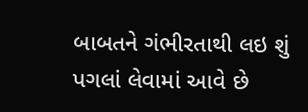બાબતને ગંભીરતાથી લઇ શું પગલાં લેવામાં આવે છે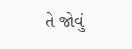તે જોવું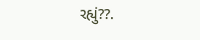રહ્યું??.